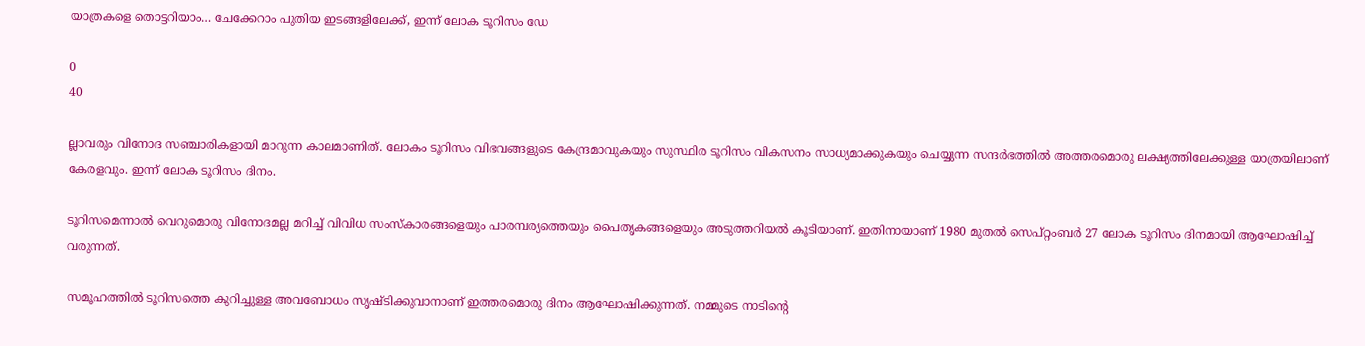യാത്രകളെ തൊട്ടറിയാം… ചേക്കേറാം പുതിയ ഇടങ്ങളിലേക്ക്, ഇന്ന് ലോക ടൂറിസം ഡേ

0
40

ല്ലാവരും വിനോദ സഞ്ചാരികളായി മാറുന്ന കാലമാണിത്. ലോകം ടൂറിസം വിഭവങ്ങളുടെ കേന്ദ്രമാവുകയും സുസ്ഥിര ടൂറിസം വികസനം സാധ്യമാക്കുകയും ചെയ്യുന്ന സന്ദര്‍ഭത്തില്‍ അത്തരമൊരു ലക്ഷ്യത്തിലേക്കുള്ള യാത്രയിലാണ് കേരളവും. ഇന്ന് ലോക ടൂറിസം ദിനം.

ടൂറിസമെന്നാല്‍ വെറുമൊരു വിനോദമല്ല മറിച്ച് വിവിധ സംസ്‌കാരങ്ങളെയും പാരമ്പര്യത്തെയും പൈതൃകങ്ങളെയും അടുത്തറിയല്‍ കൂടിയാണ്. ഇതിനായാണ് 1980 മുതല്‍ സെപ്‌റ്റംബര്‍ 27 ലോക ടൂറിസം ദിനമായി ആഘോഷിച്ച് വരുന്നത്.

സമൂഹത്തില്‍ ടൂറിസത്തെ കുറിച്ചുള്ള അവബോധം സൃഷ്‌ടിക്കുവാനാണ് ഇത്തരമൊരു ദിനം ആഘോഷിക്കുന്നത്. നമ്മുടെ നാടിന്‍റെ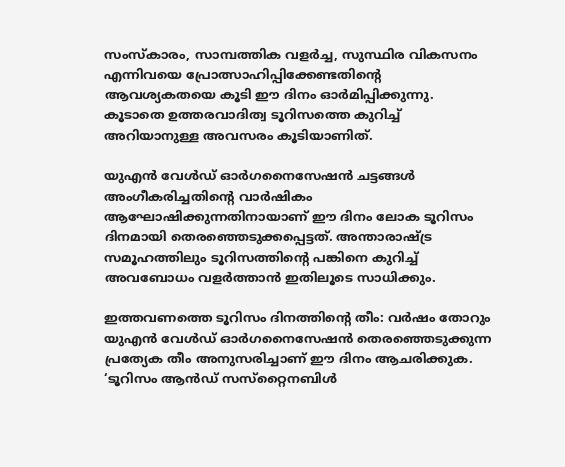സംസ്‌കാരം, സാമ്പത്തിക വളര്‍ച്ച, സുസ്ഥിര വികസനം എന്നിവയെ പ്രോത്സാഹിപ്പിക്കേണ്ടതിന്‍റെ ആവശ്യകതയെ കൂടി ഈ ദിനം ഓര്‍മിപ്പിക്കുന്നു. കൂടാതെ ഉത്തരവാദിത്വ ടൂറിസത്തെ കുറിച്ച് അറിയാനുള്ള അവസരം കൂടിയാണിത്.

യുഎന്‍ വേള്‍ഡ് ഓര്‍ഗനൈസേഷന്‍ ചട്ടങ്ങള്‍ അംഗീകരിച്ചതിന്‍റെ വാര്‍ഷികം ആഘോഷിക്കുന്നതിനായാണ് ഈ ദിനം ലോക ടൂറിസം ദിനമായി തെരഞ്ഞെടുക്കപ്പെട്ടത്. അന്താരാഷ്‌ട്ര സമൂഹത്തിലും ടൂറിസത്തിന്‍റെ പങ്കിനെ കുറിച്ച് അവബോധം വളര്‍ത്താന്‍ ഇതിലൂടെ സാധിക്കും.

ഇത്തവണത്തെ ടൂറിസം ദിനത്തിന്‍റെ തീം: വര്‍ഷം തോറും യുഎന്‍ വേള്‍ഡ് ഓര്‍ഗനൈസേഷന്‍ തെരഞ്ഞെടുക്കുന്ന പ്രത്യേക തീം അനുസരിച്ചാണ് ഈ ദിനം ആചരിക്കുക. ‘ടൂറിസം ആന്‍ഡ് സസ്‌റ്റൈനബിള്‍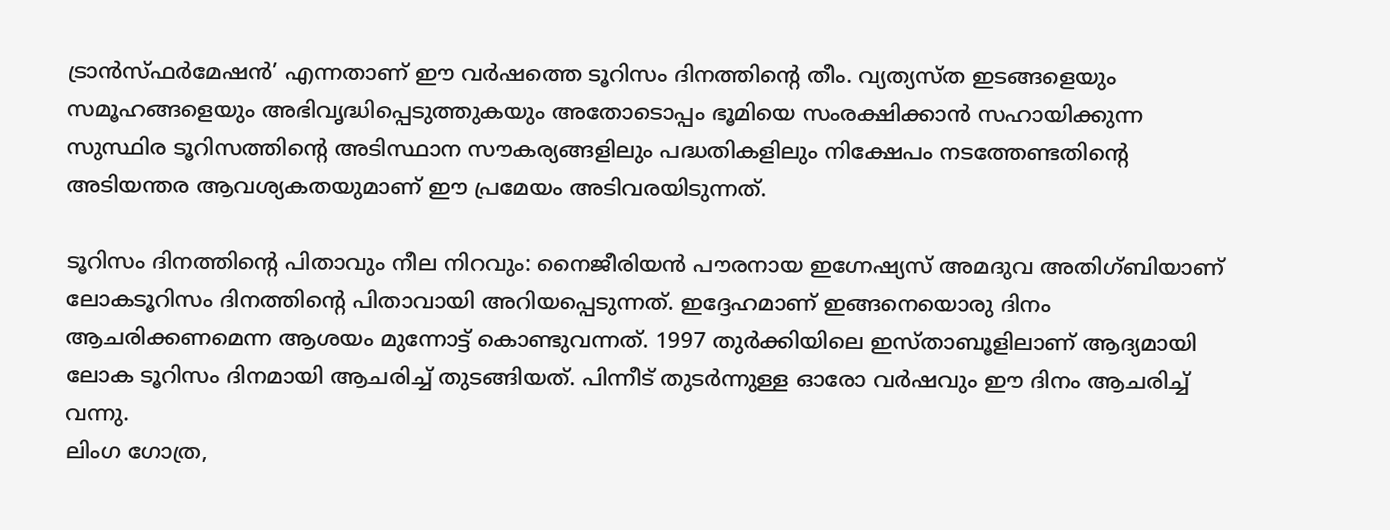ട്രാന്‍സ്‌ഫര്‍മേഷന്‍’ എന്നതാണ് ഈ വര്‍ഷത്തെ ടൂറിസം ദിനത്തിന്‍റെ തീം. വ്യത്യസ്‌ത ഇടങ്ങളെയും സമൂഹങ്ങളെയും അഭിവൃദ്ധിപ്പെടുത്തുകയും അതോടൊപ്പം ഭൂമിയെ സംരക്ഷിക്കാന്‍ സഹായിക്കുന്ന സുസ്ഥിര ടൂറിസത്തിന്‍റെ അടിസ്ഥാന സൗകര്യങ്ങളിലും പദ്ധതികളിലും നിക്ഷേപം നടത്തേണ്ടതിന്‍റെ അടിയന്തര ആവശ്യകതയുമാണ് ഈ പ്രമേയം അടിവരയിടുന്നത്.

ടൂറിസം ദിനത്തിന്‍റെ പിതാവും നീല നിറവും: നൈജീരിയൻ പൗരനായ ഇഗ്നേഷ്യസ് അമദുവ അതിഗ്‌ബിയാണ് ലോകടൂറിസം ദിനത്തിന്‍റെ പിതാവായി അറിയപ്പെടുന്നത്. ഇദ്ദേഹമാണ് ഇങ്ങനെയൊരു ദിനം ആചരിക്കണമെന്ന ആശയം മുന്നോട്ട് കൊണ്ടുവന്നത്. 1997 തുര്‍ക്കിയിലെ ഇസ്‌താബൂളിലാണ് ആദ്യമായി ലോക ടൂറിസം ദിനമായി ആചരിച്ച് തുടങ്ങിയത്. പിന്നീട് തുടര്‍ന്നുള്ള ഓരോ വര്‍ഷവും ഈ ദിനം ആചരിച്ച് വന്നു.
ലിംഗ ഗോത്ര,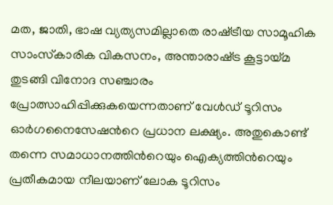മത, ജാതി, ഭാഷ വ്യത്യസമില്ലാതെ രാഷ്‌ട്രീയ സാമൂഹിക സാംസ്‌കാരിക വികസനം, അന്താരാഷ്‌ട്ര കൂട്ടായ്‌മ തുടങ്ങി വിനോദ സഞ്ചാരം പ്രോത്സാഹിപ്പിക്കുകയെന്നതാണ് വേള്‍ഡ് ടൂറിസം ഓര്‍ഗനൈസേഷന്‍റെ പ്രധാന ലക്ഷ്യം. അതുകൊണ്ട് തന്നെ സമാധാനത്തിന്‍റെയും ഐക്യത്തിന്‍റെയും പ്രതീകമായ നീലയാണ് ലോക ടൂറിസം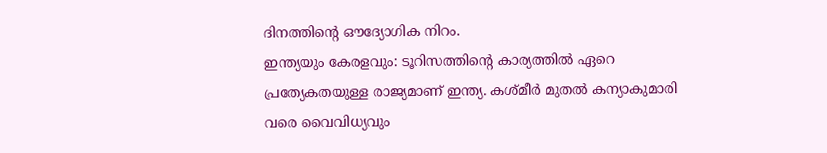ദിനത്തിന്‍റെ ഔദ്യോഗിക നിറം.
ഇന്ത്യയും കേരളവും: ടൂറിസത്തിന്‍റെ കാര്യത്തില്‍ ഏറെ പ്രത്യേകതയുള്ള രാജ്യമാണ് ഇന്ത്യ. കശ്‌മീര്‍ മുതല്‍ കന്യാകുമാരി വരെ വൈവിധ്യവും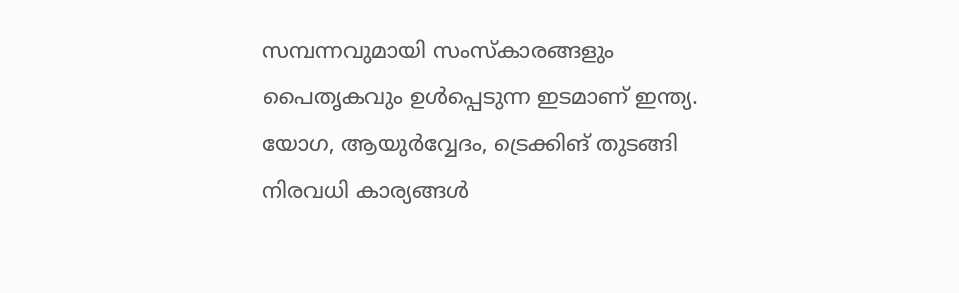സമ്പന്നവുമായി സംസ്‌കാരങ്ങളും പൈതൃകവും ഉള്‍പ്പെടുന്ന ഇടമാണ് ഇന്ത്യ. യോഗ, ആയുര്‍വ്വേദം, ട്രെക്കിങ് തുടങ്ങി നിരവധി കാര്യങ്ങള്‍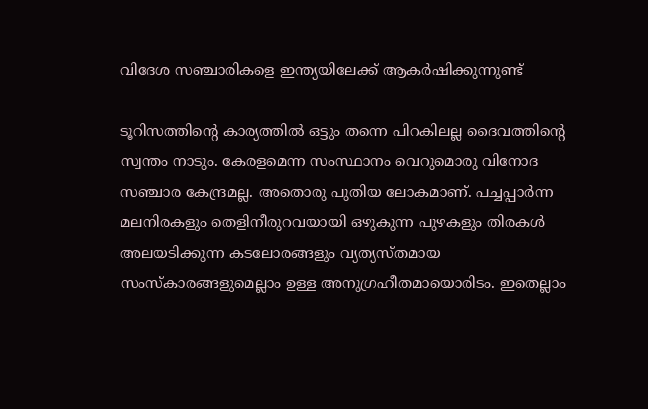വിദേശ സഞ്ചാരികളെ ഇന്ത്യയിലേക്ക് ആകര്‍ഷിക്കുന്നുണ്ട്

ടൂറിസത്തിന്‍റെ കാര്യത്തില്‍ ഒട്ടും തന്നെ പിറകിലല്ല ദൈവത്തിന്‍റെ സ്വന്തം നാടും. കേരളമെന്ന സംസ്ഥാനം വെറുമൊരു വിനോദ സഞ്ചാര കേന്ദ്രമല്ല. അതൊരു പുതിയ ലോകമാണ്. പച്ചപ്പാര്‍ന്ന മലനിരകളും തെളിനീരുറവയായി ഒഴുകുന്ന പുഴകളും തിരകള്‍ അലയടിക്കുന്ന കടലോരങ്ങളും വ്യത്യസ്‌തമായ സംസ്‌കാരങ്ങളുമെല്ലാം ഉള്ള അനുഗ്രഹീതമായൊരിടം. ഇതെല്ലാം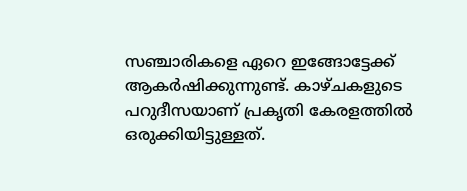സഞ്ചാരികളെ ഏറെ ഇങ്ങോട്ടേക്ക് ആകര്‍ഷിക്കുന്നുണ്ട്. കാഴ്‌ചകളുടെ പറുദീസയാണ് പ്രകൃതി കേരളത്തില്‍ ഒരുക്കിയിട്ടുള്ളത്.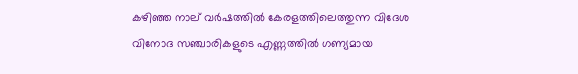കഴിഞ്ഞ നാല് വര്‍ഷത്തില്‍ കേരളത്തിലെത്തുന്ന വിദേശ വിനോദ സഞ്ചാരികളുടെ എണ്ണത്തില്‍ ഗണ്യമായ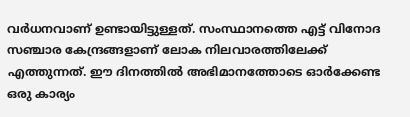വര്‍ധനവാണ് ഉണ്ടായിട്ടുള്ളത്. സംസ്ഥാനത്തെ എട്ട് വിനോദ സഞ്ചാര കേന്ദ്രങ്ങളാണ് ലോക നിലവാരത്തിലേക്ക് എത്തുന്നത്. ഈ ദിനത്തില്‍ അഭിമാനത്തോടെ ഓര്‍ക്കേണ്ട ഒരു കാര്യം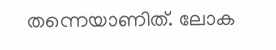തന്നെയാണിത്. ലോക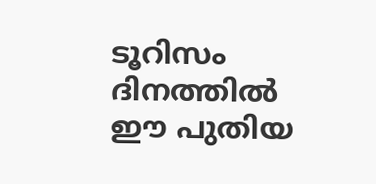ടൂറിസം ദിനത്തില്‍ ഈ പുതിയ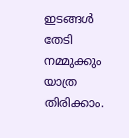ഇടങ്ങള്‍ തേടി നമ്മുക്കും യാത്ര തിരിക്കാം.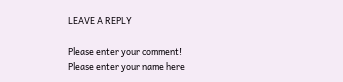LEAVE A REPLY

Please enter your comment!
Please enter your name here